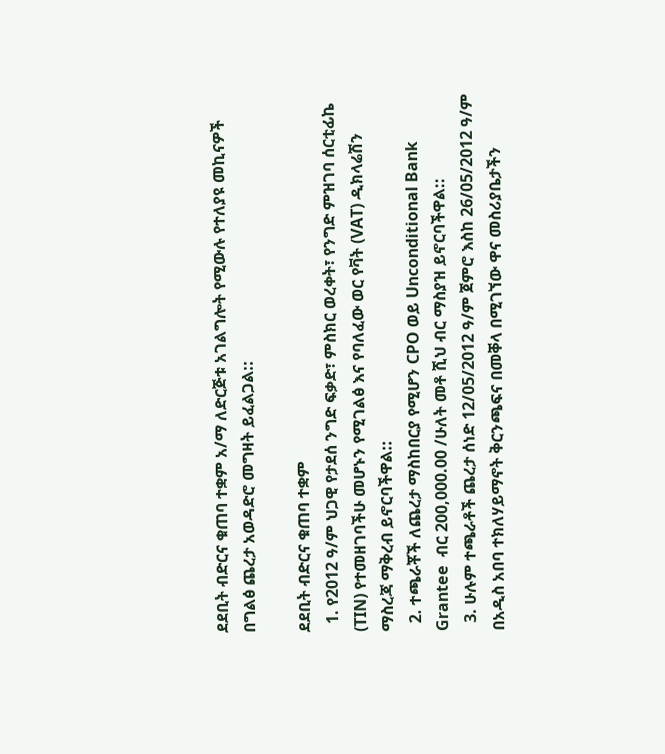ደደቢት ብድርና ቁጠባ ተቋም አ/ማ ለድርጅቱ አገልግሎት የሚውሉ የተለያዩ መኪናዎች በግልፅ ጨረታ አወዳድሮ መግዛት ይፈልጋል::

ደደቢት ብድርና ቁጠባ ተቋም
  1. የ2012 ዓ/ም ህጋዊ የታደሰ ንግድ ፍቃድ፣ ምስክር ወረቀት፣ የንግድ ምዝገባ ሰርቲፊኬ  (TIN) የተመዘገባችሁ መሆኑን የሚገልፅ እና የባለፈው ወር የቫት (VAT) ዲክላሬሽን  ማስረጃ ማቅረብ ይኖርባችዋል::
  2. ተጫራቾች ለጨረታ ማስከበርያ የሚሆን CPO ወይ Unconditional Bank Grantee  ብር 200,000.00 /ሁለት መቶ ሺህ ብር ማስያዝ ይኖርባችዋል::
  3. ሁሉም ተጫራቶች ጨረታ ሰነድ 12/05/2012 ዓ/ም ጀምሮ እስከ 26/05/2012 ዓ/ም በአዲስ አበባ ተክለሃይማኖት ቅርንጫፍና በመቐላ በሚገኘው ዋና መስሪያቤታችን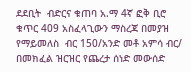ደደቢት  ብድርና ቁጠባ አ.ማ 4ኛ ፎቅ ቢሮ ቁጥር 409 አስፈላጊውን ማስረጃ በመያዝ የማይመለስ  ብር 150/አንድ መቶ አምሳ ብር/ በመክፈል ዝርዝር የጨረታ ሰነድ መውሰድ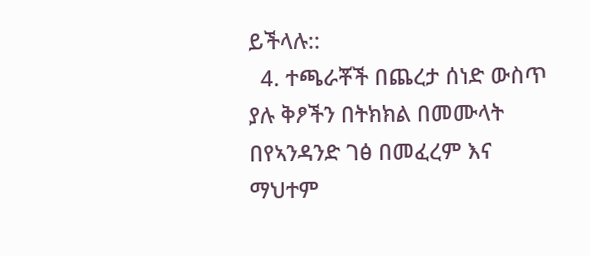ይችላሉ::
  4. ተጫራቾች በጨረታ ሰነድ ውስጥ ያሉ ቅፆችን በትክክል በመሙላት በየኣንዳንድ ገፅ በመፈረም እና ማህተም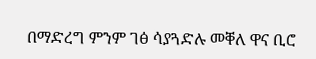በማድረግ ምንም ገፅ ሳያጓድሉ መቐለ ዋና ቢሮ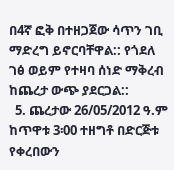በ4ኛ ፎቅ በተዘጋጀው ሳጥን ገቢ ማድረግ ይኖርባቸዋል:: የጎደለ ገፅ ወይም የተዛባ ሰነድ ማቅረብ  ከጨረታ ውጭ ያደርጋል::
  5. ጨረታው 26/05/2012 ዓ.ም ከጥዋቱ 3፡00 ተዘግቶ በድርጅቱ የቀረበውን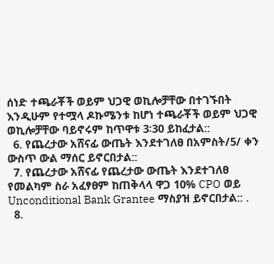ሰነድ ተጫራቾች ወይም ህጋዊ ወኪሎቻቸው በተገኙበት እንዲሁም የተሟላ ዶኩሜንቱ ከሆነ ተጫራቾች ወይም ህጋዊ ወኪሎቻቸው ባይኖሩም ከጥዋቱ 3፡30 ይከፈታል::
  6. የጨረታው አሸናፊ ውጤት እንደተገለፀ በአምስት/5/ ቀን ውስጥ ውል ማሰር ይኖርበታል::
  7. የጨረታው አሸናፊ የጨረታው ውጤት እንደተገለፀ የመልካም ስራ አፈፃፀም ከጠቅላላ ዋጋ 10% CPO ወይ Unconditional Bank Grantee ማስያዝ ይኖርበታል:: .
  8.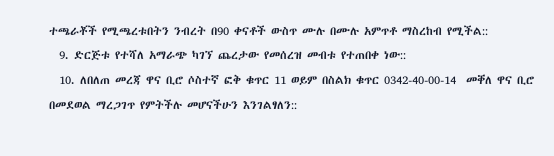ተጫራቾች የሚጫረቱበትን ንብረት በ90 ቀናቶች ውስጥ ሙሉ በሙሉ አምጥቶ ማስረከብ የሚችል::
  9. ድርጅቱ የተሻለ አማራጭ ካገኘ ጨረታው የመሰረዝ መብቱ የተጠበቀ ነው::
  10. ለበለጠ መረጃ ዋና ቢሮ ሶስተኛ ፎቅ ቁጥር 11 ወይም በስልክ ቁጥር 0342-40-00-14  መቐለ ዋና ቢሮ በመደወል ማረጋገጥ የምትችሉ መሆናችሁን እንገልፃለን::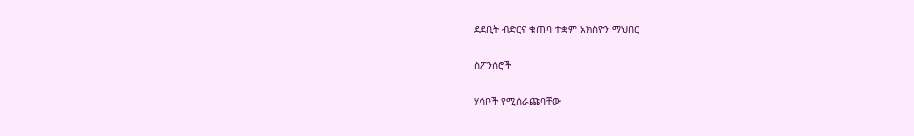ደደቢት ብድርና ቁጠባ ተቋም አክስዮን ማህበር

ስፖንሰሮች

ሃሳቦች የሚሰራጩባቸው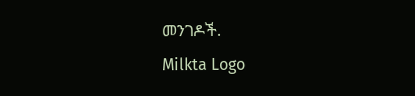መንገዶች.
Milkta Logo